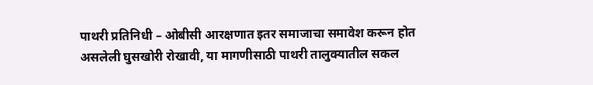पाथरी प्रतिनिधी – ओबीसी आरक्षणात इतर समाजाचा समावेश करून होत असलेली घुसखोरी रोखावी, या मागणीसाठी पाथरी तालुक्यातील सकल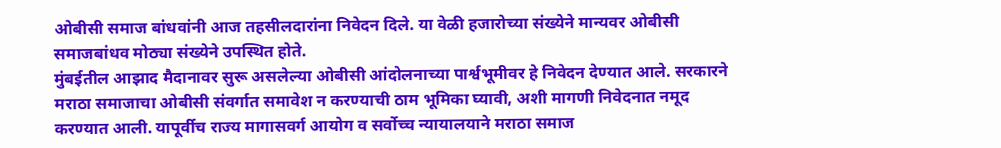ओबीसी समाज बांधवांनी आज तहसीलदारांना निवेदन दिले. या वेळी हजारोच्या संख्येने मान्यवर ओबीसी समाजबांधव मोठ्या संख्येने उपस्थित होते.
मुंबईतील आझाद मैदानावर सुरू असलेल्या ओबीसी आंदोलनाच्या पार्श्वभूमीवर हे निवेदन देण्यात आले. सरकारने मराठा समाजाचा ओबीसी संवर्गात समावेश न करण्याची ठाम भूमिका घ्यावी, अशी मागणी निवेदनात नमूद करण्यात आली. यापूर्वीच राज्य मागासवर्ग आयोग व सर्वोच्च न्यायालयाने मराठा समाज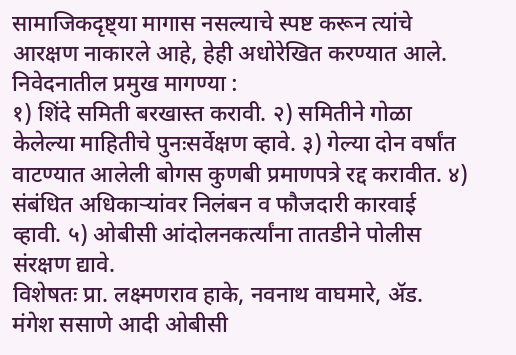सामाजिकदृष्ट्या मागास नसल्याचे स्पष्ट करून त्यांचे आरक्षण नाकारले आहे, हेही अधोरेखित करण्यात आले.
निवेदनातील प्रमुख मागण्या :
१) शिंदे समिती बरखास्त करावी. २) समितीने गोळा केलेल्या माहितीचे पुनःसर्वेक्षण व्हावे. ३) गेल्या दोन वर्षांत वाटण्यात आलेली बोगस कुणबी प्रमाणपत्रे रद्द करावीत. ४) संबंधित अधिकाऱ्यांवर निलंबन व फौजदारी कारवाई व्हावी. ५) ओबीसी आंदोलनकर्त्यांना तातडीने पोलीस संरक्षण द्यावे.
विशेषतः प्रा. लक्ष्मणराव हाके, नवनाथ वाघमारे, ॲड. मंगेश ससाणे आदी ओबीसी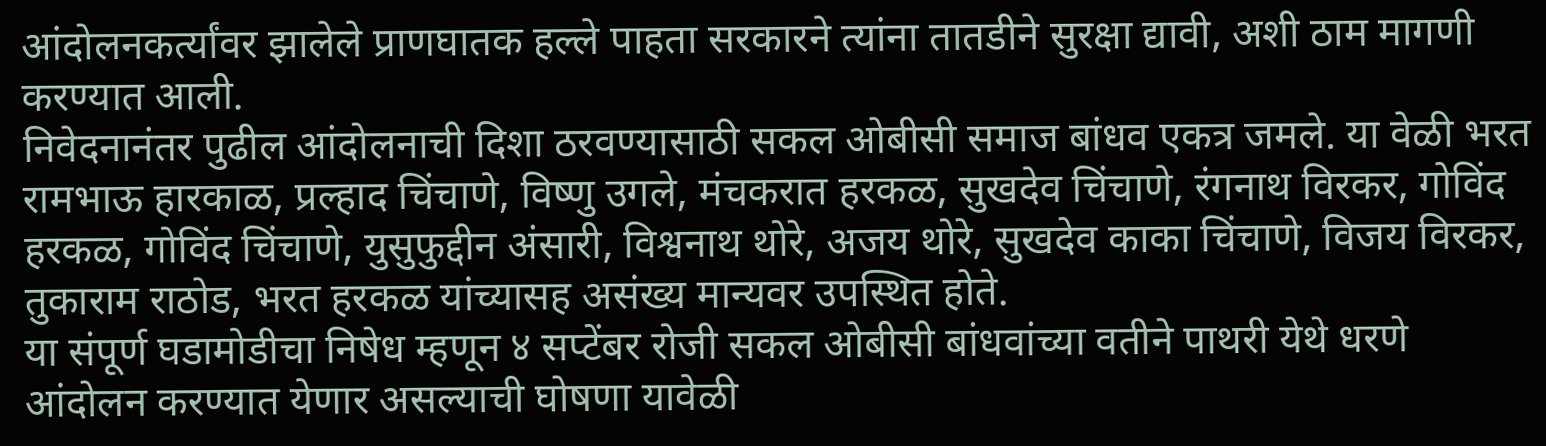आंदोलनकर्त्यांवर झालेले प्राणघातक हल्ले पाहता सरकारने त्यांना तातडीने सुरक्षा द्यावी, अशी ठाम मागणी करण्यात आली.
निवेदनानंतर पुढील आंदोलनाची दिशा ठरवण्यासाठी सकल ओबीसी समाज बांधव एकत्र जमले. या वेळी भरत रामभाऊ हारकाळ, प्रल्हाद चिंचाणे, विष्णु उगले, मंचकरात हरकळ, सुखदेव चिंचाणे, रंगनाथ विरकर, गोविंद हरकळ, गोविंद चिंचाणे, युसुफुद्दीन अंसारी, विश्वनाथ थोरे, अजय थोरे, सुखदेव काका चिंचाणे, विजय विरकर, तुकाराम राठोड, भरत हरकळ यांच्यासह असंख्य मान्यवर उपस्थित होते.
या संपूर्ण घडामोडीचा निषेध म्हणून ४ सप्टेंबर रोजी सकल ओबीसी बांधवांच्या वतीने पाथरी येथे धरणे आंदोलन करण्यात येणार असल्याची घोषणा यावेळी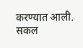करण्यात आली.
सकल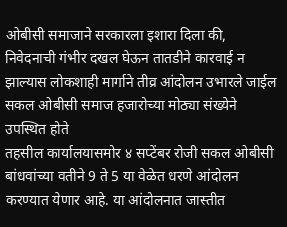ओबीसी समाजाने सरकारला इशारा दिला की, निवेदनाची गंभीर दखल घेऊन तातडीने कारवाई न झाल्यास लोकशाही मार्गाने तीव्र आंदोलन उभारले जाईल सकल ओबीसी समाज हजारोच्या मोठ्या संख्येने उपस्थित होते
तहसील कार्यालयासमोर ४ सप्टेंबर रोजी सकल ओबीसी बांधवांच्या वतीने 9 ते 5 या वेळेत धरणे आंदोलन करण्यात येणार आहे. या आंदोलनात जास्तीत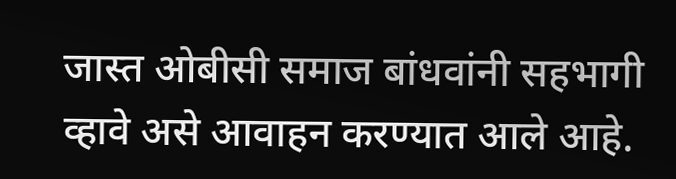जास्त ओबीसी समाज बांधवांनी सहभागी व्हावे असे आवाहन करण्यात आले आहे.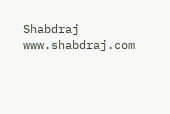Shabdraj www.shabdraj.com